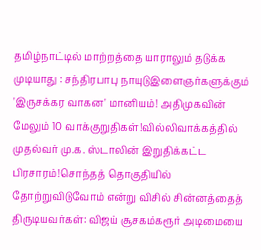தமிழ்நாட்டில் மாற்றத்தை யாராலும் தடுக்க முடியாது : சந்திரபாபு நாயுடுஇளைஞர்களுக்கும் 'இருசக்கர வாகன' மானியம்! அதிமுகவின் மேலும் 10 வாக்குறுதிகள்!வில்லிவாக்கத்தில் முதல்வர் மு.க. ஸ்டாலின் இறுதிக்கட்ட பிரசாரம்!சொந்தத் தொகுதியில் தோற்றுவிடுவோம் என்று விசில் சின்னத்தைத் திருடியவர்கள்: விஜய் சூசகம்கரூர் அடிமையை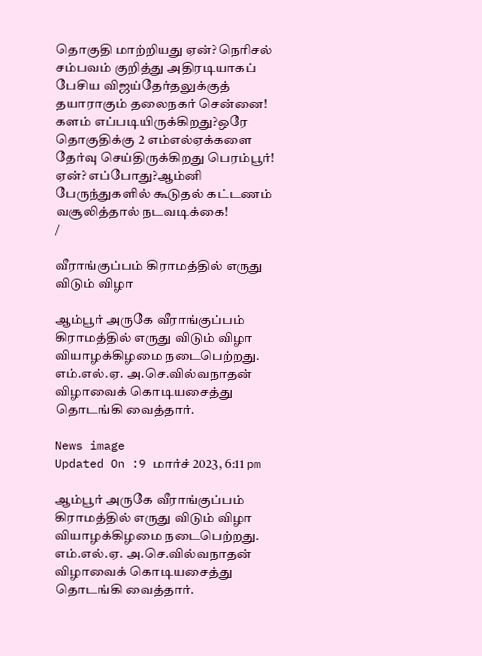தொகுதி மாற்றியது ஏன்? நெரிசல் சம்பவம் குறித்து அதிரடியாகப் பேசிய விஜய்தேர்தலுக்குத் தயாராகும் தலைநகர் சென்னை! களம் எப்படியிருக்கிறது?ஒரே தொகுதிக்கு 2 எம்எல்ஏக்களை தேர்வு செய்திருக்கிறது பெரம்பூர்! ஏன்? எப்போது?ஆம்னி பேருந்துகளில் கூடுதல் கட்டணம் வசூலித்தால் நடவடிக்கை!
/

வீராங்குப்பம் கிராமத்தில் எருது விடும் விழா

ஆம்பூர் அருகே வீராங்குப்பம் கிராமத்தில் எருது விடும் விழா வியாழக்கிழமை நடைபெற்றது. எம்.எல்.ஏ. அ.செ.வில்வநாதன் விழாவைக் கொடியசைத்து தொடங்கி வைத்தார்.

News image
Updated On :9 மார்ச் 2023, 6:11 pm

ஆம்பூர் அருகே வீராங்குப்பம் கிராமத்தில் எருது விடும் விழா வியாழக்கிழமை நடைபெற்றது. எம்.எல்.ஏ. அ.செ.வில்வநாதன் விழாவைக் கொடியசைத்து தொடங்கி வைத்தார்.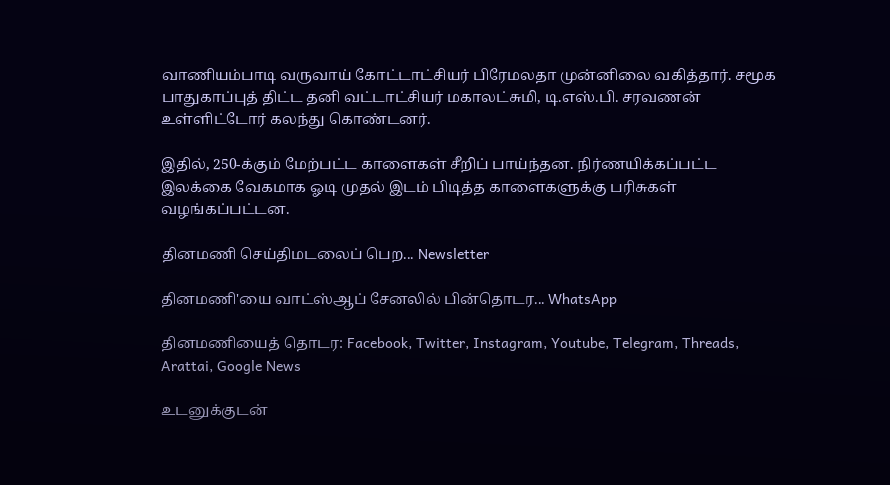வாணியம்பாடி வருவாய் கோட்டாட்சியர் பிரேமலதா முன்னிலை வகித்தார். சமூக பாதுகாப்புத் திட்ட தனி வட்டாட்சியர் மகாலட்சுமி, டி.எஸ்.பி. சரவணன் உள்ளிட்டோர் கலந்து கொண்டனர்.

இதில், 250-க்கும் மேற்பட்ட காளைகள் சீறிப் பாய்ந்தன. நிர்ணயிக்கப்பட்ட இலக்கை வேகமாக ஓடி முதல் இடம் பிடித்த காளைகளுக்கு பரிசுகள் வழங்கப்பட்டன.

தினமணி செய்திமடலைப் பெற... Newsletter

தினமணி'யை வாட்ஸ்ஆப் சேனலில் பின்தொடர... WhatsApp

தினமணியைத் தொடர: Facebook, Twitter, Instagram, Youtube, Telegram, Threads, Arattai, Google News

உடனுக்குடன்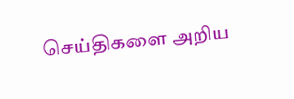செய்திகளை அறிய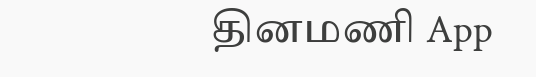தினமணி App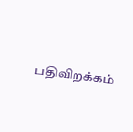பதிவிறக்கம்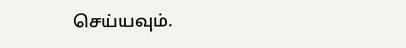செய்யவும்.